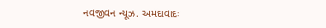નવજીવન ન્યૂઝ. અમદાવાદઃ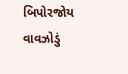બિપોરજોય વાવઝોડું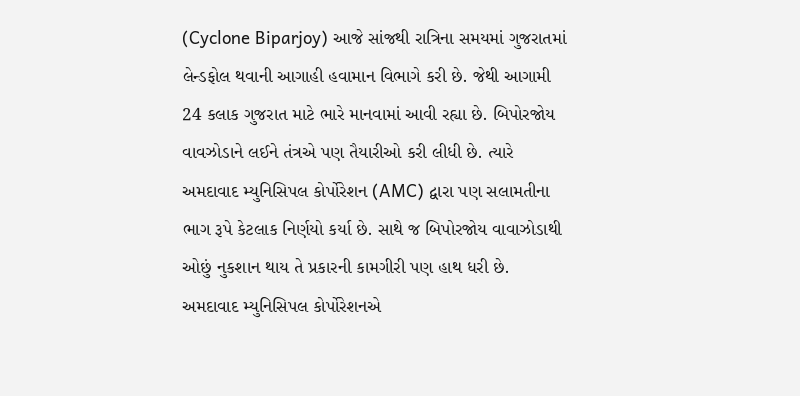(Cyclone Biparjoy) આજે સાંજથી રાત્રિના સમયમાં ગુજરાતમાં લેન્ડફોલ થવાની આગાહી હવામાન વિભાગે કરી છે. જેથી આગામી 24 કલાક ગુજરાત માટે ભારે માનવામાં આવી રહ્યા છે. બિપોરજોય વાવઝોડાને લઈને તંત્રએ પણ તૈયારીઓ કરી લીધી છે. ત્યારે અમદાવાદ મ્યુનિસિપલ કોર્પોરેશન (AMC) દ્વારા પણ સલામતીના ભાગ રૂપે કેટલાક નિર્ણયો કર્યા છે. સાથે જ બિપોરજોય વાવાઝોડાથી ઓછું નુકશાન થાય તે પ્રકારની કામગીરી પણ હાથ ધરી છે.
અમદાવાદ મ્યુનિસિપલ કોર્પોરેશનએ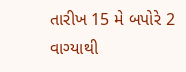તારીખ 15 મે બપોરે 2 વાગ્યાથી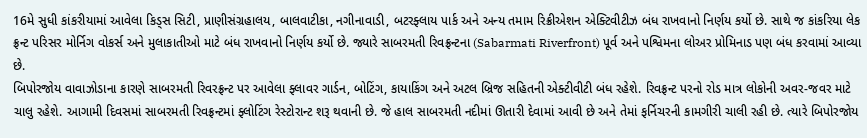16મે સુધી કાંકરીયામાં આવેલા કિડ્સ સિટી, પ્રાણીસંગ્રહાલય, બાલવાટીકા, નગીનાવાડી, બટરફ્લાય પાર્ક અને અન્ય તમામ રિક્રીએશન એક્ટિવીટીઝ બંધ રાખવાનો નિર્ણય કર્યો છે. સાથે જ કાંકરિયા લેક ફ્રન્ટ પરિસર મોર્નિગ વોકર્સ અને મુલાકાતીઓ માટે બંધ રાખવાનો નિર્ણય કર્યો છે. જ્યારે સાબરમતી રિવફ્રન્ટના (Sabarmati Riverfront) પૂર્વ અને પશ્વિમના લોઅર પ્રોમિનાડ પણ બંધ કરવામાં આવ્યા છે.
બિપોરજોય વાવાઝોડાના કારણે સાબરમતી રિવરફ્રન્ટ પર આવેલા ફ્લાવર ગાર્ડન, બોટિંગ, કાયાકિંગ અને અટલ બ્રિજ સહિતની એક્ટીવીટી બંધ રહેશે. રિવફ્રન્ટ પરનો રોડ માત્ર લોકોની અવર-જવર માટે ચાલુ રહેશે. આગામી દિવસમાં સાબરમતી રિવફ્રન્ટમાં ફ્લોટિંગ રેસ્ટોરાન્ટ શરૂ થવાની છે. જે હાલ સાબરમતી નદીમાં ઊતારી દેવામાં આવી છે અને તેમાં ફર્નિચરની કામગીરી ચાલી રહી છે. ત્યારે બિપોરજોય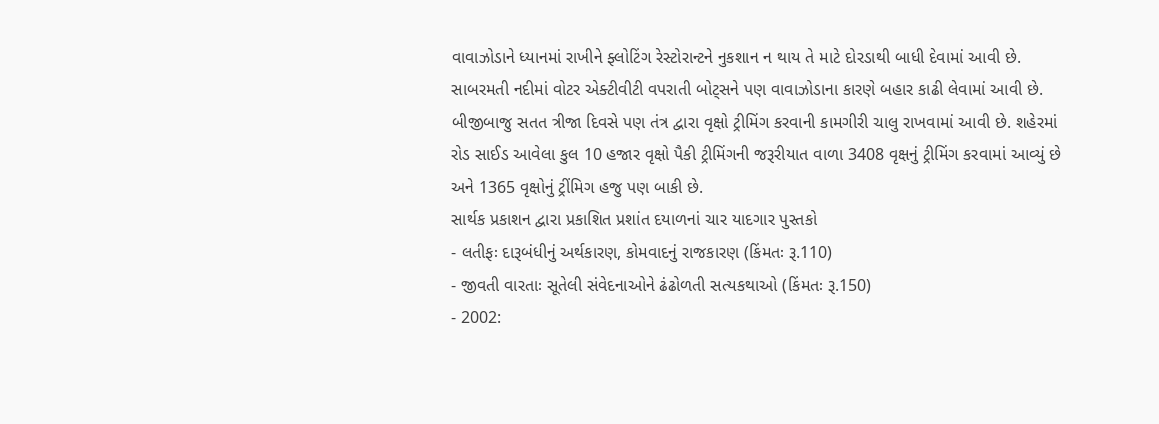વાવાઝોડાને ધ્યાનમાં રાખીને ફ્લોટિંગ રેસ્ટોરાન્ટને નુકશાન ન થાય તે માટે દોરડાથી બાધી દેવામાં આવી છે. સાબરમતી નદીમાં વોટર એક્ટીવીટી વપરાતી બોટ્સને પણ વાવાઝોડાના કારણે બહાર કાઢી લેવામાં આવી છે. બીજીબાજુ સતત ત્રીજા દિવસે પણ તંત્ર દ્વારા વૃક્ષો ટ્રીમિંગ કરવાની કામગીરી ચાલુ રાખવામાં આવી છે. શહેરમાં રોડ સાઈડ આવેલા કુલ 10 હજાર વૃક્ષો પૈકી ટ્રીમિંગની જરૂરીયાત વાળા 3408 વૃક્ષનું ટ્રીમિંગ કરવામાં આવ્યું છે અને 1365 વૃક્ષોનું ટ્રીંમિગ હજુ પણ બાકી છે.
સાર્થક પ્રકાશન દ્વારા પ્રકાશિત પ્રશાંત દયાળનાં ચાર યાદગાર પુસ્તકો
- લતીફઃ દારૂબંધીનું અર્થકારણ, કોમવાદનું રાજકારણ (કિંમતઃ રૂ.110)
- જીવતી વારતાઃ સૂતેલી સંવેદનાઓને ઢંઢોળતી સત્યકથાઓ (કિંમતઃ રૂ.150)
- 2002: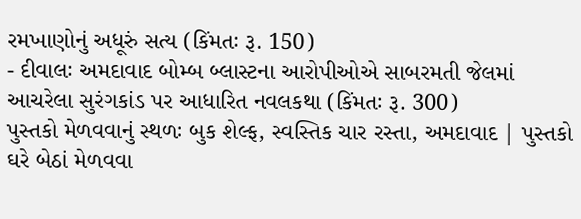રમખાણોનું અધૂરું સત્ય (કિંમતઃ રૂ. 150)
- દીવાલઃ અમદાવાદ બોમ્બ બ્લાસ્ટના આરોપીઓએ સાબરમતી જેલમાં આચરેલા સુરંગકાંડ પર આધારિત નવલકથા (કિંમતઃ રૂ. 300)
પુસ્તકો મેળવવાનું સ્થળઃ બુક શેલ્ફ, સ્વસ્તિક ચાર રસ્તા, અમદાવાદ | પુસ્તકો ઘરે બેઠાં મેળવવા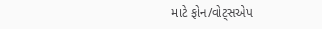માટે ફોન/વોટ્સએપ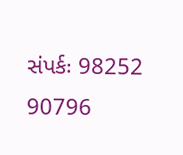સંપર્કઃ 98252 90796